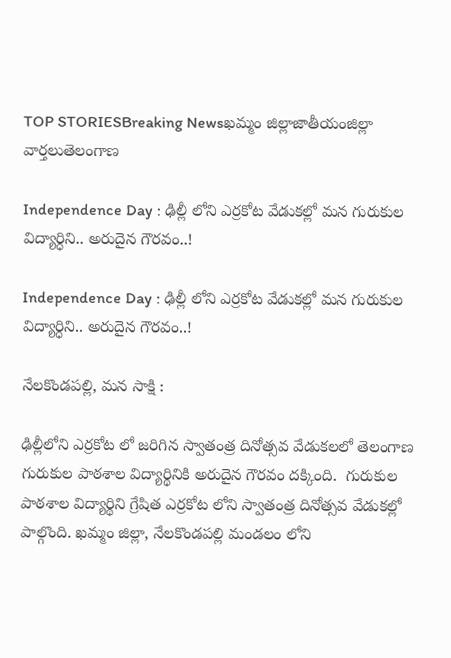TOP STORIESBreaking Newsఖమ్మం జిల్లాజాతీయంజిల్లా వార్తలుతెలంగాణ

Independence Day : ఢిల్లీ లోని ఎర్రకోట వేడుకల్లో మన గురుకుల విద్యార్ధిని.. అరుదైన గౌరవం..!

Independence Day : ఢిల్లీ లోని ఎర్రకోట వేడుకల్లో మన గురుకుల విద్యార్ధిని.. అరుదైన గౌరవం..!

నేలకొండపల్లి, మన సాక్షి :

ఢిల్లీలోని ఎర్రకోట లో జరిగిన స్వాతంత్ర దినోత్సవ వేడుకలలో తెలంగాణ గురుకుల పాఠశాల విద్యార్థినికి అరుదైన గౌరవం దక్కింది.  గురుకుల పాఠశాల విద్యార్థిని గ్రేషిత ఎర్రకోట లోని స్వాతంత్ర దినోత్సవ వేడుకల్లో పాల్గొంది. ఖమ్మం జిల్లా, నేలకొండపల్లి మండలం లోని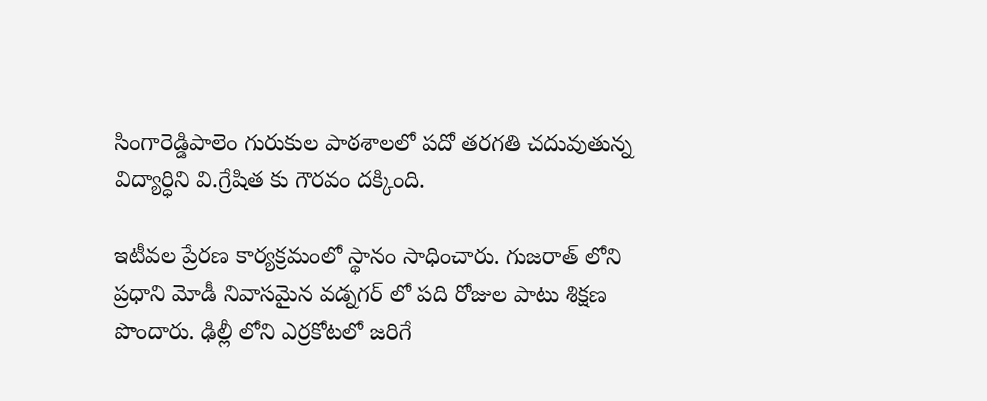సింగారెడ్డిపాలెం గురుకుల పాఠశాలలో పదో తరగతి చదువుతున్న విద్యార్ధిని వి.గ్రేషిత కు గౌరవం దక్కింది.

ఇటీవల ప్రేరణ కార్యక్రమంలో స్థానం సాధించారు. గుజరాత్ లోని ప్రధాని మోడీ నివాసమైన వడ్నగర్ లో పది రోజుల పాటు శిక్షణ పొందారు. ఢిల్లీ లోని ఎర్రకోటలో జరిగే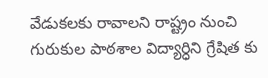వేడుకలకు రావాలని రాష్ట్రం నుంచి గురుకుల పాఠశాల విద్యార్ధిని గ్రేషిత కు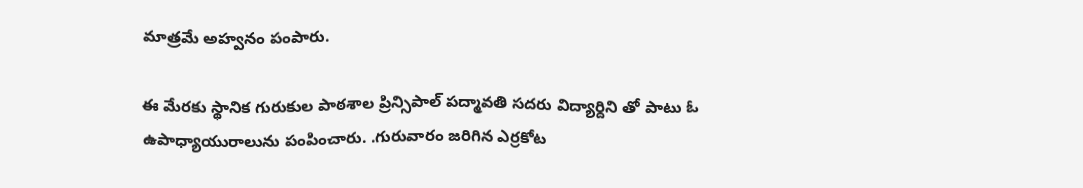మాత్రమే అహ్వనం పంపారు.

ఈ మేరకు స్థానిక గురుకుల పాఠశాల ప్రిన్సిపాల్ పద్మావతి సదరు విద్యార్దిని తో పాటు ఓ ఉపాధ్యాయురాలును పంపించారు. .గురువారం జరిగిన ఎర్రకోట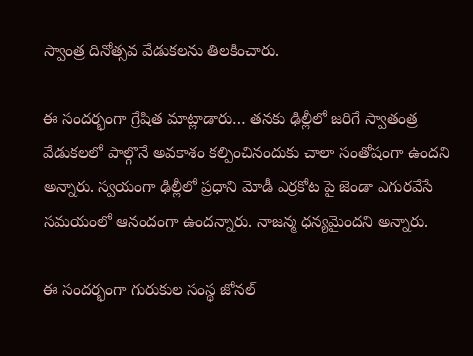స్వాంత్ర దినోత్సవ వేడుకలను తిలకించారు.

ఈ సందర్భంగా గ్రేషిత మాట్లాడారు… తనకు ఢిల్లీలో జరిగే స్వాతంత్ర వేడుకలలో పాల్గొనే అవకాశం కల్పించినందుకు చాలా సంతోషంగా ఉందని అన్నారు. స్వయంగా ఢిల్లీలో ప్రధాని మోడీ ఎర్రకోట పై జెండా ఎగురవేసే సమయంలో ఆనందంగా ఉందన్నారు. నాజన్మ ధన్యమైందని అన్నారు.

ఈ సందర్భంగా గురుకుల సంస్థ జోనల్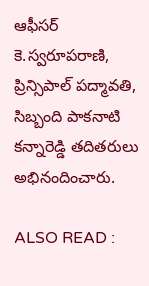ఆఫీసర్ కె.స్వరూపరాణి, ప్రిన్సిపాల్ పద్మావతి, సిబ్బంది పాకనాటి కన్నారెడ్డి తదితరులు అభినందించారు.

ALSO READ :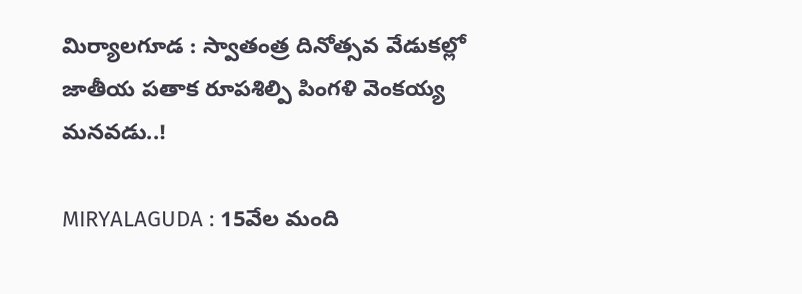మిర్యాలగూడ : స్వాతంత్ర దినోత్సవ వేడుకల్లో జాతీయ పతాక రూపశిల్పి పింగళి వెంకయ్య మనవడు..!

MIRYALAGUDA : 15వేల మంది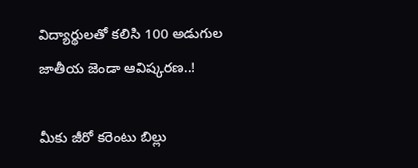విద్యార్థులతో కలిసి 100 అడుగుల జాతీయ జెండా ఆవిష్కరణ..!

మీకు జీరో కరెంటు బిల్లు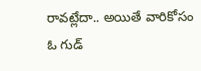రావట్లేదా.. అయితే వారికోసం ఓ గుడ్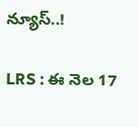న్యూస్..!

LRS : ఈ నెల 17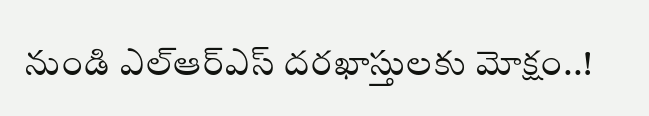నుండి ఎల్ఆర్ఎస్ దరఖాస్తులకు మోక్షం..!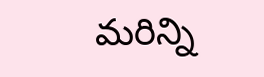మరిన్ని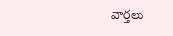వార్తలు